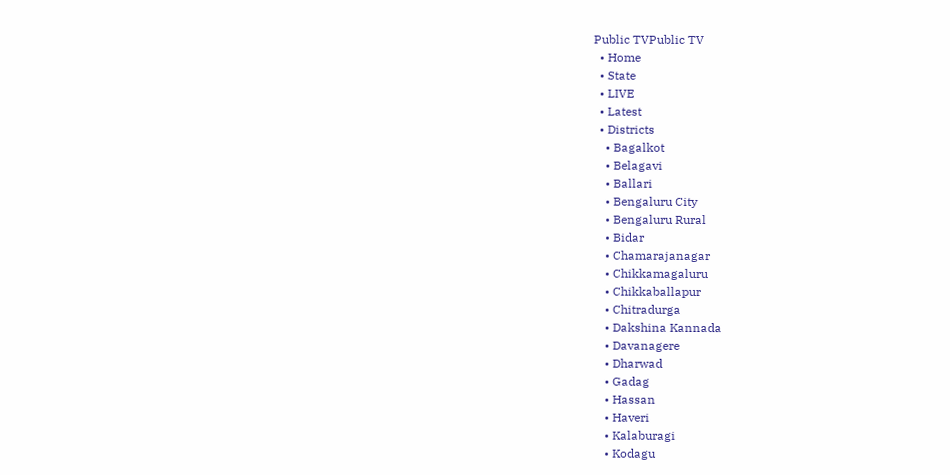Public TVPublic TV
  • Home
  • State
  • LIVE
  • Latest
  • Districts
    • Bagalkot
    • Belagavi
    • Ballari
    • Bengaluru City
    • Bengaluru Rural
    • Bidar
    • Chamarajanagar
    • Chikkamagaluru
    • Chikkaballapur
    • Chitradurga
    • Dakshina Kannada
    • Davanagere
    • Dharwad
    • Gadag
    • Hassan
    • Haveri
    • Kalaburagi
    • Kodagu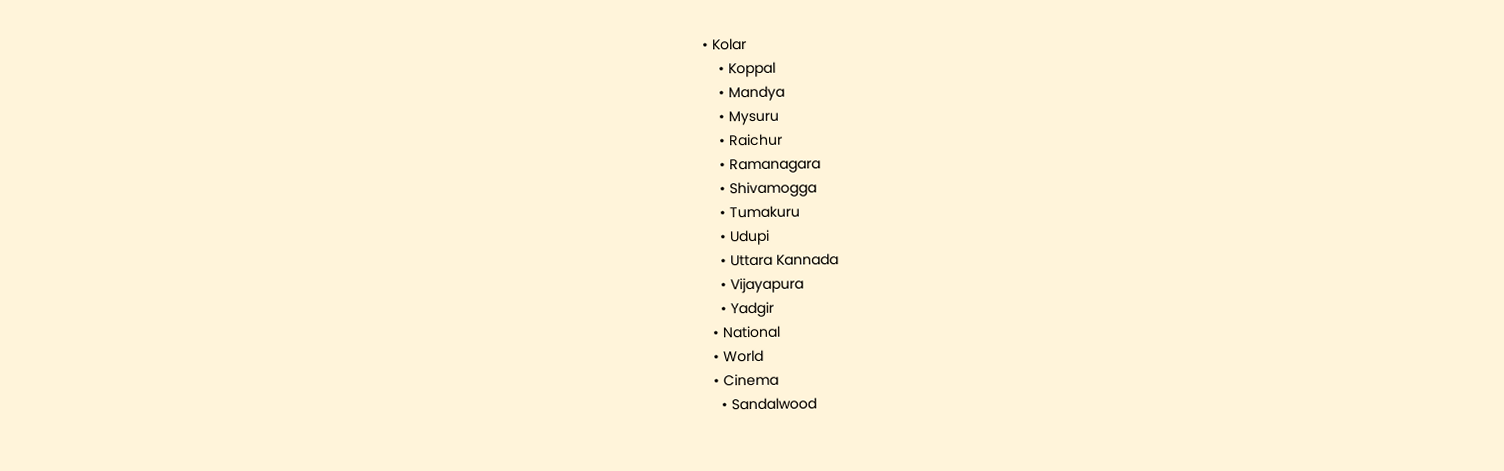• Kolar
    • Koppal
    • Mandya
    • Mysuru
    • Raichur
    • Ramanagara
    • Shivamogga
    • Tumakuru
    • Udupi
    • Uttara Kannada
    • Vijayapura
    • Yadgir
  • National
  • World
  • Cinema
    • Sandalwood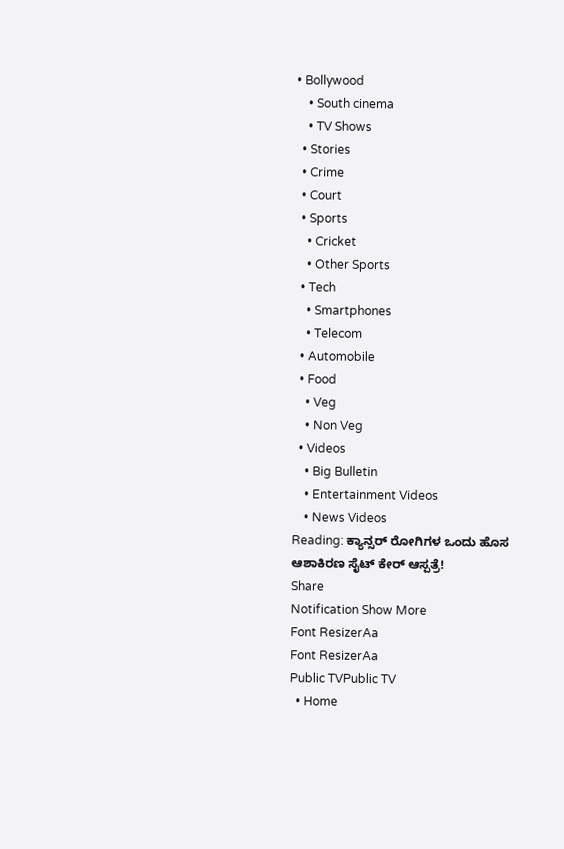• Bollywood
    • South cinema
    • TV Shows
  • Stories
  • Crime
  • Court
  • Sports
    • Cricket
    • Other Sports
  • Tech
    • Smartphones
    • Telecom
  • Automobile
  • Food
    • Veg
    • Non Veg
  • Videos
    • Big Bulletin
    • Entertainment Videos
    • News Videos
Reading: ಕ್ಯಾನ್ಸರ್ ರೋಗಿಗಳ ಒಂದು ಹೊಸ ಆಶಾಕಿರಣ ಸೈಟ್ ಕೇರ್ ಆಸ್ಪತ್ರೆ!
Share
Notification Show More
Font ResizerAa
Font ResizerAa
Public TVPublic TV
  • Home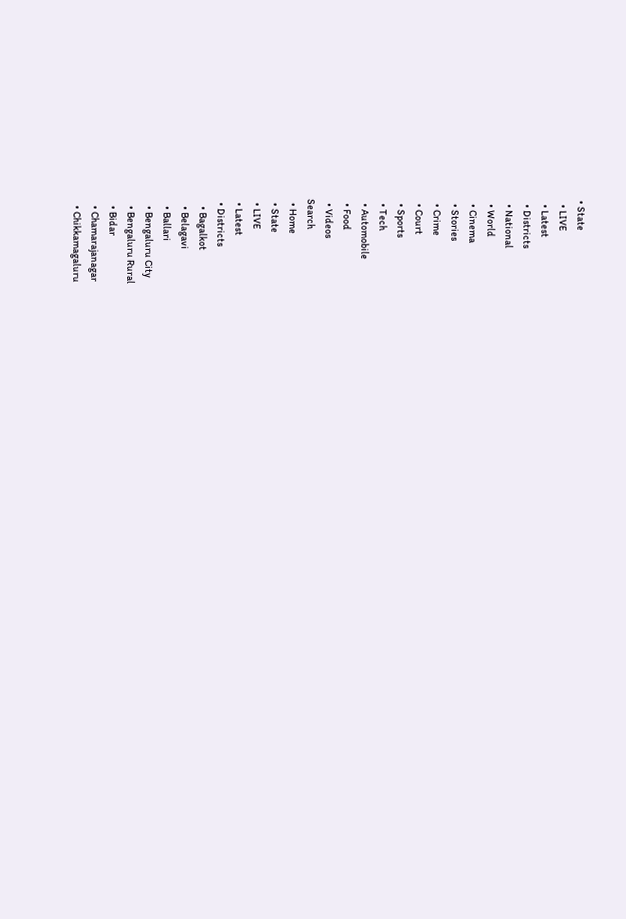• State
  • LIVE
  • Latest
  • Districts
  • National
  • World
  • Cinema
  • Stories
  • Crime
  • Court
  • Sports
  • Tech
  • Automobile
  • Food
  • Videos
Search
  • Home
  • State
  • LIVE
  • Latest
  • Districts
    • Bagalkot
    • Belagavi
    • Ballari
    • Bengaluru City
    • Bengaluru Rural
    • Bidar
    • Chamarajanagar
    • Chikkamagaluru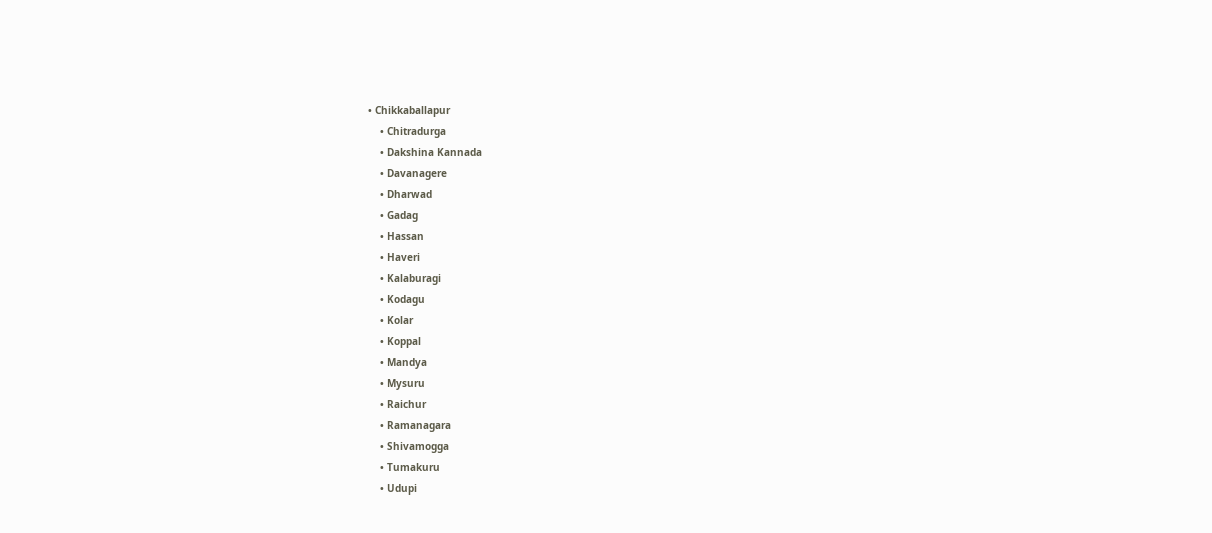• Chikkaballapur
    • Chitradurga
    • Dakshina Kannada
    • Davanagere
    • Dharwad
    • Gadag
    • Hassan
    • Haveri
    • Kalaburagi
    • Kodagu
    • Kolar
    • Koppal
    • Mandya
    • Mysuru
    • Raichur
    • Ramanagara
    • Shivamogga
    • Tumakuru
    • Udupi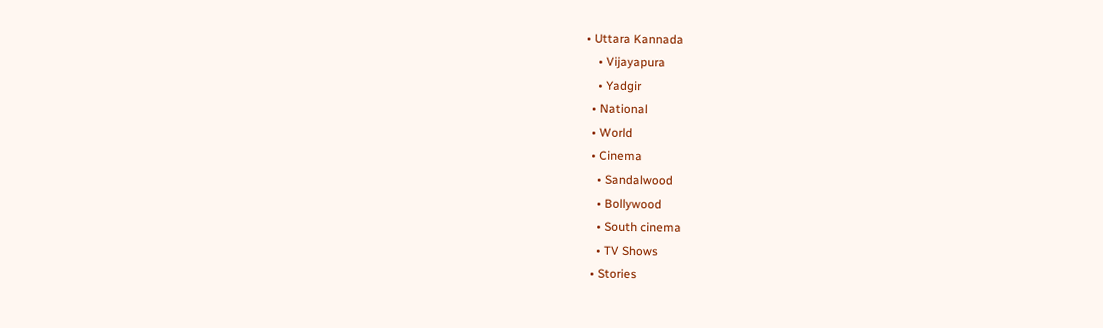• Uttara Kannada
    • Vijayapura
    • Yadgir
  • National
  • World
  • Cinema
    • Sandalwood
    • Bollywood
    • South cinema
    • TV Shows
  • Stories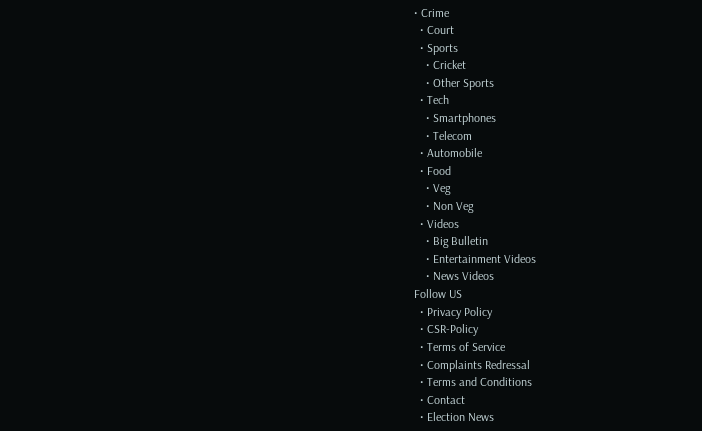• Crime
  • Court
  • Sports
    • Cricket
    • Other Sports
  • Tech
    • Smartphones
    • Telecom
  • Automobile
  • Food
    • Veg
    • Non Veg
  • Videos
    • Big Bulletin
    • Entertainment Videos
    • News Videos
Follow US
  • Privacy Policy
  • CSR-Policy
  • Terms of Service
  • Complaints Redressal
  • Terms and Conditions
  • Contact
  • Election News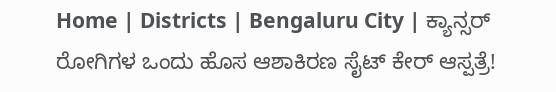Home | Districts | Bengaluru City | ಕ್ಯಾನ್ಸರ್ ರೋಗಿಗಳ ಒಂದು ಹೊಸ ಆಶಾಕಿರಣ ಸೈಟ್ ಕೇರ್ ಆಸ್ಪತ್ರೆ!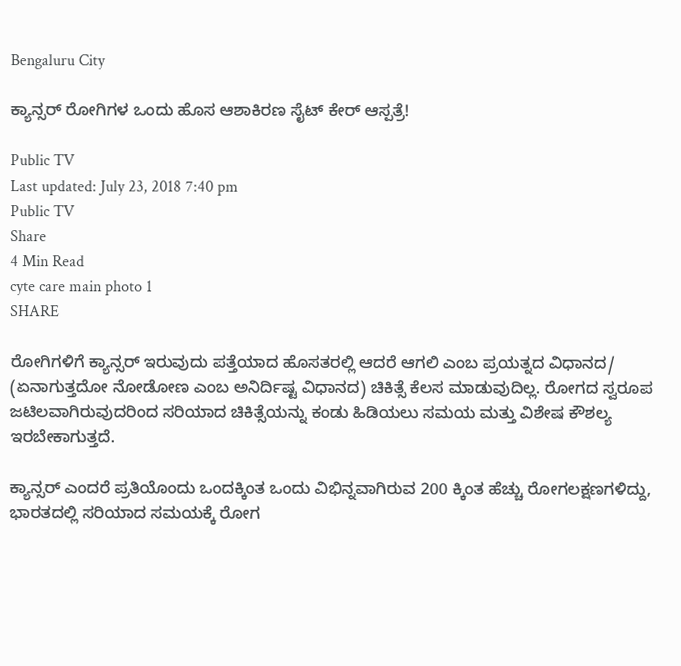Bengaluru City

ಕ್ಯಾನ್ಸರ್ ರೋಗಿಗಳ ಒಂದು ಹೊಸ ಆಶಾಕಿರಣ ಸೈಟ್ ಕೇರ್ ಆಸ್ಪತ್ರೆ!

Public TV
Last updated: July 23, 2018 7:40 pm
Public TV
Share
4 Min Read
cyte care main photo 1
SHARE

ರೋಗಿಗಳಿಗೆ ಕ್ಯಾನ್ಸರ್ ಇರುವುದು ಪತ್ತೆಯಾದ ಹೊಸತರಲ್ಲಿ ಆದರೆ ಆಗಲಿ ಎಂಬ ಪ್ರಯತ್ನದ ವಿಧಾನದ/ (ಏನಾಗುತ್ತದೋ ನೋಡೋಣ ಎಂಬ ಅನಿರ್ದಿಷ್ಟ ವಿಧಾನದ) ಚಿಕಿತ್ಸೆ ಕೆಲಸ ಮಾಡುವುದಿಲ್ಲ. ರೋಗದ ಸ್ವರೂಪ ಜಟಿಲವಾಗಿರುವುದರಿಂದ ಸರಿಯಾದ ಚಿಕಿತ್ಸೆಯನ್ನು ಕಂಡು ಹಿಡಿಯಲು ಸಮಯ ಮತ್ತು ವಿಶೇಷ ಕೌಶಲ್ಯ ಇರಬೇಕಾಗುತ್ತದೆ.

ಕ್ಯಾನ್ಸರ್ ಎಂದರೆ ಪ್ರತಿಯೊಂದು ಒಂದಕ್ಕಿಂತ ಒಂದು ವಿಭಿನ್ನವಾಗಿರುವ 200 ಕ್ಕಿಂತ ಹೆಚ್ಚು ರೋಗಲಕ್ಷಣಗಳಿದ್ದು, ಭಾರತದಲ್ಲಿ ಸರಿಯಾದ ಸಮಯಕ್ಕೆ ರೋಗ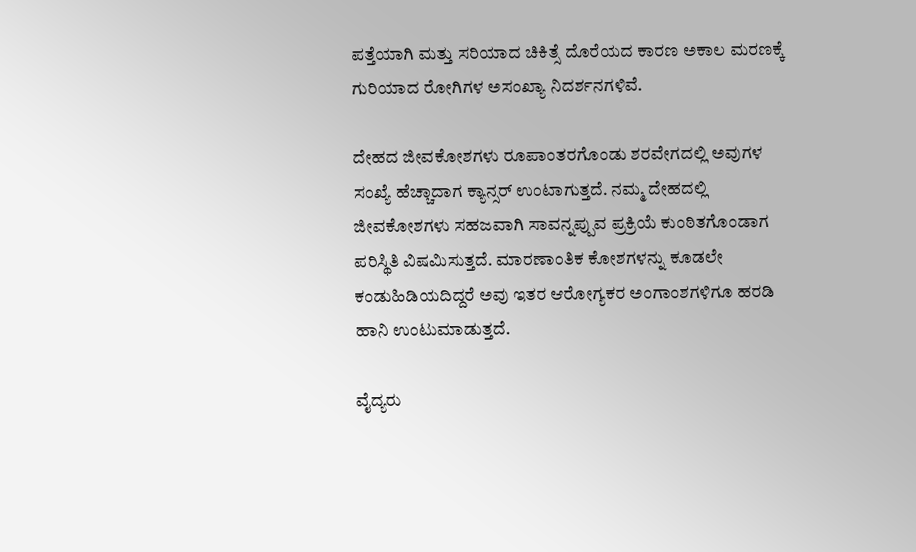ಪತ್ತೆಯಾಗಿ ಮತ್ತು ಸರಿಯಾದ ಚಿಕಿತ್ಸೆ ದೊರೆಯದ ಕಾರಣ ಅಕಾಲ ಮರಣಕ್ಕೆ ಗುರಿಯಾದ ರೋಗಿಗಳ ಅಸಂಖ್ಯಾ ನಿದರ್ಶನಗಳಿವೆ.

ದೇಹದ ಜೀವಕೋಶಗಳು ರೂಪಾಂತರಗೊಂಡು ಶರವೇಗದಲ್ಲಿ ಅವುಗಳ ಸಂಖ್ಯೆ ಹೆಚ್ಚಾದಾಗ ಕ್ಯಾನ್ಸರ್ ಉಂಟಾಗುತ್ತದೆ. ನಮ್ಮ ದೇಹದಲ್ಲಿ ಜೀವಕೋಶಗಳು ಸಹಜವಾಗಿ ಸಾವನ್ನಪ್ಪುವ ಪ್ರಕ್ರಿಯೆ ಕುಂಠಿತಗೊಂಡಾಗ ಪರಿಸ್ಥಿತಿ ವಿಷಮಿಸುತ್ತದೆ. ಮಾರಣಾಂತಿಕ ಕೋಶಗಳನ್ನು ಕೂಡಲೇ ಕಂಡುಹಿಡಿಯದಿದ್ದರೆ ಅವು ಇತರ ಆರೋಗ್ಯಕರ ಅಂಗಾಂಶಗಳಿಗೂ ಹರಡಿ ಹಾನಿ ಉಂಟುಮಾಡುತ್ತದೆ.

ವೈದ್ಯರು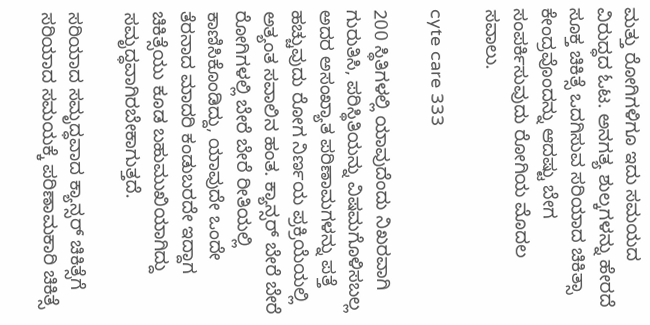ಮತ್ತು ರೋಗಿಗಳಿಗೂ ಇದು ಸಮಯದ ವಿರುದ್ಧದ ಓಟ. ಅನಗತ್ಯ ಶುಲ್ಕಗಳನ್ನು ಹೇರದೆ ಸೂಕ್ತ ಚಿಕಿತ್ಸೆ ಒದಗಿಸುವ ಸರಿಯಾದ ಚಿಕಿತ್ಸಾ ಕೇಂದ್ರವೊಂದನ್ನು ಆದಷ್ಟು ಬೇಗ ಸಂಪರ್ಕಿಸುವುದು ರೋಗಿಯ ಮೊದಲ ಸವಾಲು.

cyte care 333

200 ಸ್ಥಿತಿಗಳಲ್ಲಿ ಯಾವುದೆಂದು ನಿಖರವಾಗಿ ಗುರುತಿಸಿ, ಪರಿಸ್ಥಿತಿಯನ್ನು ವಿಷಮಗೊಳಿಸಬಲ್ಲ ಅದರ ಅಸಂಖ್ಯಾತ ಪರಿಣಾಮಗಳನ್ನು ಪತ್ತೆ ಹಚ್ಚುವುದು ರೋಗ ನಿರ್ಣಯ ಪ್ರಕ್ರಿಯೆಯಲ್ಲಿ ಅತ್ಯಂತ ಸವಾಲಿನ ಹಂತ. ಕ್ಯಾನ್ಸರ್ ಬೇರೆ ಬೇರೆ ರೋಗಿಗಳಲ್ಲಿ ಬೇರೆ ಬೇರೆ ರೀತಿಯಲ್ಲಿ ಕಾಣಿಸಿಕೊಂಡಿದ್ದು, ಯಾವುದೇ ಒಂದೇ ತೆರನಾದ ಮಾದರಿ ಕಂಡುಬರದೇ ಇದ್ದಾಗ ಚಿಕಿತ್ಸೆಯು ಕೂಡ ಬಹುಮುಖಿಯಾಗಿದ್ದು ಸಮೃದ್ಧವಾಗಿರಬೇಕಾಗುತ್ತದೆ.

ಸರಿಯಾದ ಸಮೃದ್ಧವಾದ ಕ್ಯಾನ್ಸರ್ ಚಿಕಿತ್ಸೆಗೆ ಸರಿಯಾದ ಸಮಯಕ್ಕೆ ಪರಿಣಾಮಕಾರಿ ಚಿಕಿತ್ಸೆ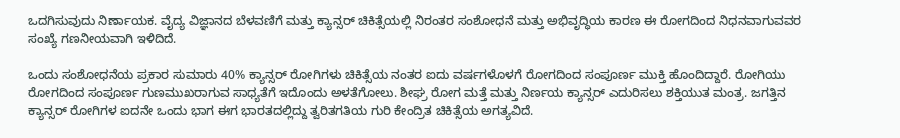ಒದಗಿಸುವುದು ನಿರ್ಣಾಯಕ. ವೈದ್ಯ ವಿಜ್ಞಾನದ ಬೆಳವಣಿಗೆ ಮತ್ತು ಕ್ಯಾನ್ಸರ್ ಚಿಕಿತ್ಸೆಯಲ್ಲಿ ನಿರಂತರ ಸಂಶೋಧನೆ ಮತ್ತು ಅಭಿವೃದ್ಧಿಯ ಕಾರಣ ಈ ರೋಗದಿಂದ ನಿಧನವಾಗುವವರ ಸಂಖ್ಯೆ ಗಣನೀಯವಾಗಿ ಇಳಿದಿದೆ.

ಒಂದು ಸಂಶೋಧನೆಯ ಪ್ರಕಾರ ಸುಮಾರು 40% ಕ್ಯಾನ್ಸರ್ ರೋಗಿಗಳು ಚಿಕಿತ್ಸೆಯ ನಂತರ ಐದು ವರ್ಷಗಳೊಳಗೆ ರೋಗದಿಂದ ಸಂಪೂರ್ಣ ಮುಕ್ತಿ ಹೊಂದಿದ್ದಾರೆ. ರೋಗಿಯು ರೋಗದಿಂದ ಸಂಪೂರ್ಣ ಗುಣಮುಖರಾಗುವ ಸಾಧ್ಯತೆಗೆ ಇದೊಂದು ಅಳತೆಗೋಲು. ಶೀಘ್ರ ರೋಗ ಮತ್ತೆ ಮತ್ತು ನಿರ್ಣಯ ಕ್ಯಾನ್ಸರ್ ಎದುರಿಸಲು ಶಕ್ತಿಯುತ ಮಂತ್ರ. ಜಗತ್ತಿನ ಕ್ಯಾನ್ಸರ್ ರೋಗಿಗಳ ಐದನೇ ಒಂದು ಭಾಗ ಈಗ ಭಾರತದಲ್ಲಿದ್ದು ತ್ವರಿತಗತಿಯ ಗುರಿ ಕೇಂದ್ರಿತ ಚಿಕಿತ್ಸೆಯ ಅಗತ್ಯವಿದೆ.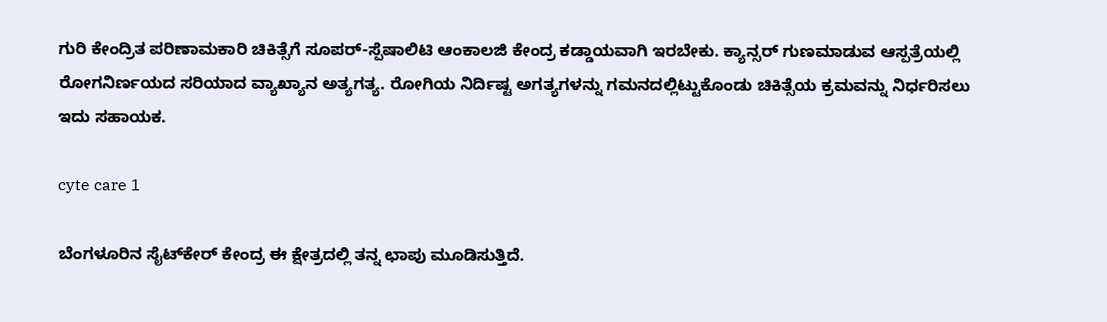ಗುರಿ ಕೇಂದ್ರಿತ ಪರಿಣಾಮಕಾರಿ ಚಿಕಿತ್ಸೆಗೆ ಸೂಪರ್-ಸ್ಪೆಷಾಲಿಟಿ ಆಂಕಾಲಜಿ ಕೇಂದ್ರ ಕಡ್ಡಾಯವಾಗಿ ಇರಬೇಕು. ಕ್ಯಾನ್ಸರ್ ಗುಣಮಾಡುವ ಆಸ್ಪತ್ರೆಯಲ್ಲಿ ರೋಗನಿರ್ಣಯದ ಸರಿಯಾದ ವ್ಯಾಖ್ಯಾನ ಅತ್ಯಗತ್ಯ. ರೋಗಿಯ ನಿರ್ದಿಷ್ಟ ಅಗತ್ಯಗಳನ್ನು ಗಮನದಲ್ಲಿಟ್ಟುಕೊಂಡು ಚಿಕಿತ್ಸೆಯ ಕ್ರಮವನ್ನು ನಿರ್ಧರಿಸಲು ಇದು ಸಹಾಯಕ.

cyte care 1

ಬೆಂಗಳೂರಿನ ಸೈಟ್‍ಕೇರ್ ಕೇಂದ್ರ ಈ ಕ್ಷೇತ್ರದಲ್ಲಿ ತನ್ನ ಛಾಪು ಮೂಡಿಸುತ್ತಿದೆ.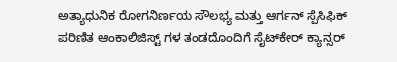ಅತ್ಯಾಧುನಿಕ ರೋಗನಿರ್ಣಯ ಸೌಲಭ್ಯ ಮತ್ತು ಆರ್ಗನ್ ಸ್ಪೆಸಿಫಿಕ್ ಪರಿಣಿತ ಆಂಕಾಲಿಜಿಸ್ಟ್ ಗಳ ತಂಡದೊಂದಿಗೆ ಸೈಟ್‍ಕೇರ್ ಕ್ಯಾನ್ಸರ್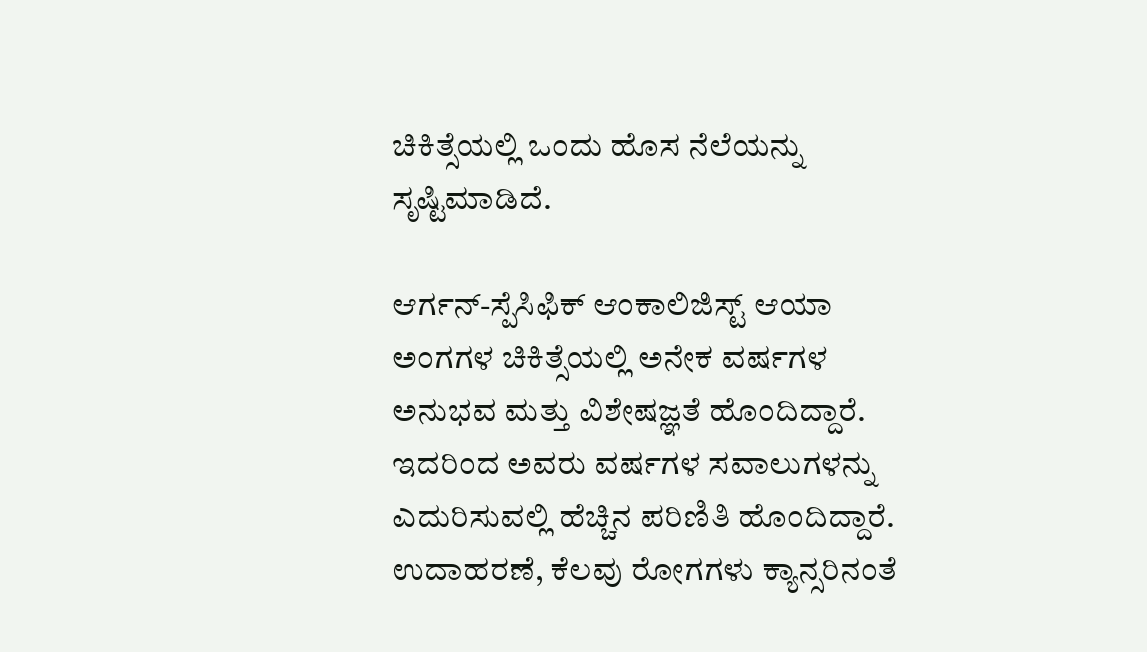ಚಿಕಿತ್ಸೆಯಲ್ಲಿ ಒಂದು ಹೊಸ ನೆಲೆಯನ್ನು ಸೃಷ್ಟಿಮಾಡಿದೆ.

ಆರ್ಗನ್-ಸ್ಪೆಸಿಫಿಕ್ ಆಂಕಾಲಿಜಿಸ್ಟ್ ಆಯಾ ಅಂಗಗಳ ಚಿಕಿತ್ಸೆಯಲ್ಲಿ ಅನೇಕ ವರ್ಷಗಳ ಅನುಭವ ಮತ್ತು ವಿಶೇಷಜ್ಞತೆ ಹೊಂದಿದ್ದಾರೆ. ಇದರಿಂದ ಅವರು ವರ್ಷಗಳ ಸವಾಲುಗಳನ್ನು ಎದುರಿಸುವಲ್ಲಿ ಹೆಚ್ಚಿನ ಪರಿಣಿತಿ ಹೊಂದಿದ್ದಾರೆ. ಉದಾಹರಣೆ, ಕೆಲವು ರೋಗಗಳು ಕ್ಯಾನ್ಸರಿನಂತೆ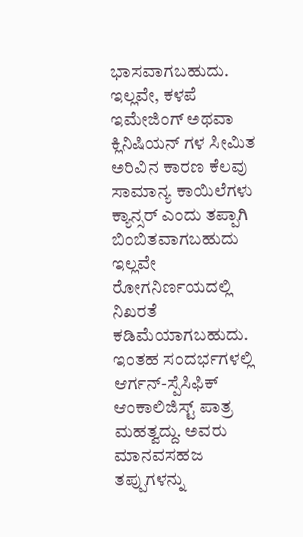ಭಾಸವಾಗಬಹುದು. ಇಲ್ಲವೇ, ಕಳಪೆ ಇಮೇಜಿಂಗ್ ಅಥವಾ ಕ್ಲಿನಿಷಿಯನ್ ಗಳ ಸೀಮಿತ ಅರಿವಿನ ಕಾರಣ ಕೆಲವು ಸಾಮಾನ್ಯ ಕಾಯಿಲೆಗಳು ಕ್ಯಾನ್ಸರ್ ಎಂದು ತಪ್ಪಾಗಿ ಬಿಂಬಿತವಾಗಬಹುದು ಇಲ್ಲವೇ ರೋಗನಿರ್ಣಯದಲ್ಲಿ ನಿಖರತೆ ಕಡಿಮೆಯಾಗಬಹುದು. ಇಂತಹ ಸಂದರ್ಭಗಳಲ್ಲಿ ಆರ್ಗನ್-ಸ್ಪೆಸಿಫಿಕ್ ಆಂಕಾಲಿಜಿಸ್ಟ್ ಪಾತ್ರ ಮಹತ್ವದ್ದು. ಅವರು ಮಾನವಸಹಜ ತಪ್ಪುಗಳನ್ನು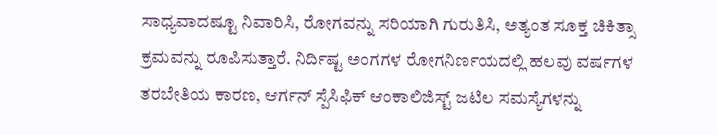ಸಾಧ್ಯವಾದಷ್ಟೂ ನಿವಾರಿಸಿ, ರೋಗವನ್ನು ಸರಿಯಾಗಿ ಗುರುತಿಸಿ, ಅತ್ಯಂತ ಸೂಕ್ತ ಚಿಕಿತ್ಸಾ ಕ್ರಮವನ್ನು ರೂಪಿಸುತ್ತಾರೆ. ನಿರ್ದಿಷ್ಟ ಅಂಗಗಳ ರೋಗನಿರ್ಣಯದಲ್ಲಿ ಹಲವು ವರ್ಷಗಳ ತರಬೇತಿಯ ಕಾರಣ, ಆರ್ಗನ್ ಸ್ಪೆಸಿಫಿಕ್ ಆಂಕಾಲಿಜಿಸ್ಟ್ ಜಟಿಲ ಸಮಸ್ಯೆಗಳನ್ನು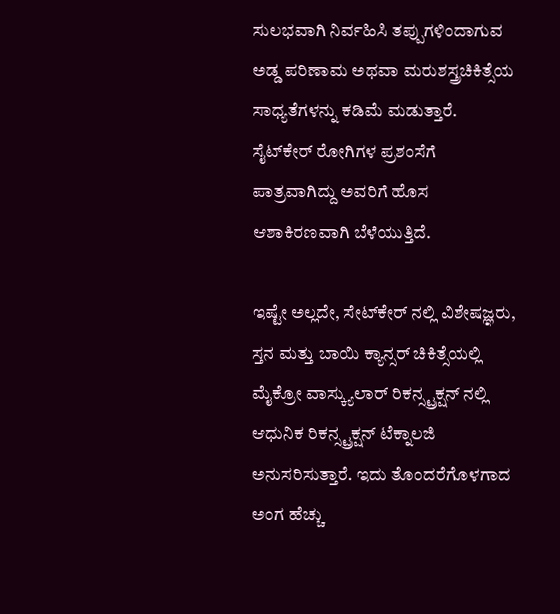ಸುಲಭವಾಗಿ ನಿರ್ವಹಿಸಿ ತಪ್ಪುಗಳಿಂದಾಗುವ ಅಡ್ಡ ಪರಿಣಾಮ ಅಥವಾ ಮರುಶಸ್ತ್ರಚಿಕಿತ್ಸೆಯ ಸಾಧ್ಯತೆಗಳನ್ನು ಕಡಿಮೆ ಮಡುತ್ತಾರೆ. ಸೈಟ್‍ಕೇರ್ ರೋಗಿಗಳ ಪ್ರಶಂಸೆಗೆ ಪಾತ್ರವಾಗಿದ್ದು ಅವರಿಗೆ ಹೊಸ ಆಶಾಕಿರಣವಾಗಿ ಬೆಳೆಯುತ್ತಿದೆ.

ಇಷ್ಟೇ ಅಲ್ಲದೇ, ಸೇಟ್‍ಕೇರ್ ನಲ್ಲಿ ವಿಶೇಷಜ್ಞರು, ಸ್ತನ ಮತ್ತು ಬಾಯಿ ಕ್ಯಾನ್ಸರ್ ಚಿಕಿತ್ಸೆಯಲ್ಲಿ ಮೈಕ್ರೋ ವಾಸ್ಕ್ಯುಲಾರ್ ರಿಕನ್ಸ್ಟ್ರಕ್ಷನ್ ನಲ್ಲಿ ಆಧುನಿಕ ರಿಕನ್ಸ್ಟ್ರಕ್ಷನ್ ಟೆಕ್ನಾಲಜಿ ಅನುಸರಿಸುತ್ತಾರೆ. ಇದು ತೊಂದರೆಗೊಳಗಾದ ಅಂಗ ಹೆಚ್ಚು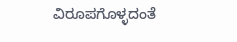ವಿರೂಪಗೊಳ್ಳದಂತೆ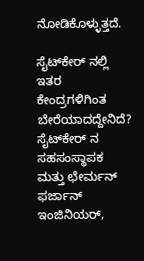ನೋಡಿಕೊಳ್ಳುತ್ತದೆ.

ಸೈಟ್‍ಕೇರ್ ನಲ್ಲಿ ಇತರ ಕೇಂದ್ರಗಳಿಗಿಂತ ಬೇರೆಯಾದದ್ದೇನಿದೆ?
ಸೈಟ್‍ಕೇರ್ ನ ಸಹಸಂಸ್ಥಾಪಕ ಮತ್ತು ಛೇರ್ಮನ್ ಫರ್ಜಾನ್ ಇಂಜಿನಿಯರ್,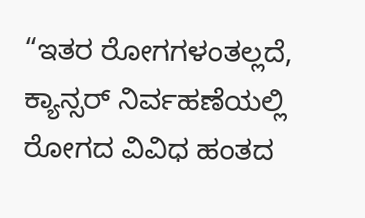“ಇತರ ರೋಗಗಳಂತಲ್ಲದೆ, ಕ್ಯಾನ್ಸರ್ ನಿರ್ವಹಣೆಯಲ್ಲಿ ರೋಗದ ವಿವಿಧ ಹಂತದ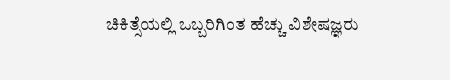ಚಿಕಿತ್ಸೆಯಲ್ಲಿ ಒಬ್ಬರಿಗಿಂತ ಹೆಚ್ಚು ವಿಶೇಷಜ್ಞರು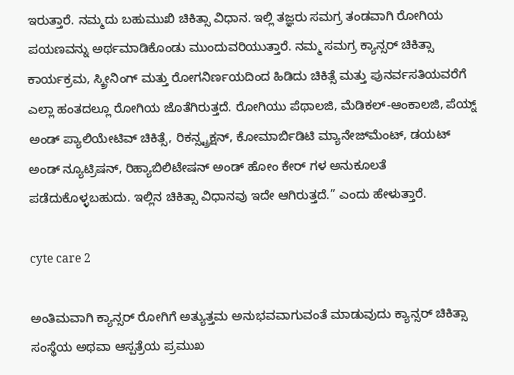ಇರುತ್ತಾರೆ. ನಮ್ಮದು ಬಹುಮುಖಿ ಚಿಕಿತ್ಸಾ ವಿಧಾನ. ಇಲ್ಲಿ ತಜ್ಞರು ಸಮಗ್ರ ತಂಡವಾಗಿ ರೋಗಿಯ ಪಯಣವನ್ನು ಅರ್ಥಮಾಡಿಕೊಂಡು ಮುಂದುವರಿಯುತ್ತಾರೆ. ನಮ್ಮ ಸಮಗ್ರ ಕ್ಯಾನ್ಸರ್ ಚಿಕಿತ್ಸಾ ಕಾರ್ಯಕ್ರಮ, ಸ್ಕ್ರೀನಿಂಗ್ ಮತ್ತು ರೋಗನಿರ್ಣಯದಿಂದ ಹಿಡಿದು ಚಿಕಿತ್ಸೆ ಮತ್ತು ಪುನರ್ವಸತಿಯವರೆಗೆ ಎಲ್ಲಾ ಹಂತದಲ್ಲೂ ರೋಗಿಯ ಜೊತೆಗಿರುತ್ತದೆ. ರೋಗಿಯು ಪೆಥಾಲಜಿ, ಮೆಡಿಕಲ್-ಆಂಕಾಲಜಿ, ಪೆಯ್ನ್ ಅಂಡ್ ಪ್ಯಾಲಿಯೇಟಿವ್ ಚಿಕಿತ್ಸೆ, ರಿಕನ್ಸ್ಟ್ರಕ್ಷನ್, ಕೋಮಾರ್ಬಿಡಿಟಿ ಮ್ಯಾನೇಜ್‍ಮೆಂಟ್, ಡಯಟ್ ಅಂಡ್ ನ್ಯೂಟ್ರಿಷನ್, ರಿಹ್ಯಾಬಿಲಿಟೇಷನ್ ಅಂಡ್ ಹೋಂ ಕೇರ್ ಗಳ ಅನುಕೂಲತೆ ಪಡೆದುಕೊಳ್ಳಬಹುದು. ಇಲ್ಲಿನ ಚಿಕಿತ್ಸಾ ವಿಧಾನವು ಇದೇ ಆಗಿರುತ್ತದೆ.” ಎಂದು ಹೇಳುತ್ತಾರೆ.

cyte care 2

ಅಂತಿಮವಾಗಿ ಕ್ಯಾನ್ಸರ್ ರೋಗಿಗೆ ಅತ್ಯುತ್ತಮ ಅನುಭವವಾಗುವಂತೆ ಮಾಡುವುದು ಕ್ಯಾನ್ಸರ್ ಚಿಕಿತ್ಸಾ ಸಂಸ್ಥೆಯ ಅಥವಾ ಆಸ್ಪತ್ರೆಯ ಪ್ರಮುಖ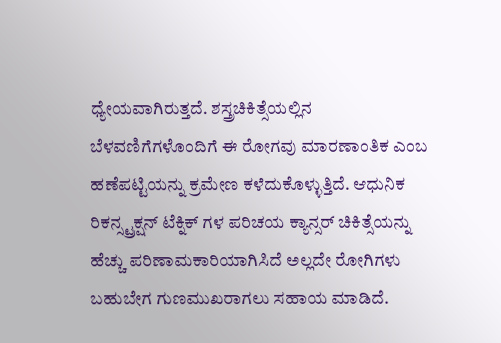ಧ್ಯೇಯವಾಗಿರುತ್ತದೆ. ಶಸ್ತ್ರಚಿಕಿತ್ಸೆಯಲ್ಲಿನ ಬೆಳವಣಿಗೆಗಳೊಂದಿಗೆ ಈ ರೋಗವು ಮಾರಣಾಂತಿಕ ಎಂಬ ಹಣೆಪಟ್ಟಿಯನ್ನು ಕ್ರಮೇಣ ಕಳೆದುಕೊಳ್ಳುತ್ತಿದೆ. ಆಧುನಿಕ ರಿಕನ್ಸ್ಟ್ರಕ್ಷನ್ ಟೆಕ್ನಿಕ್ ಗಳ ಪರಿಚಯ ಕ್ಯಾನ್ಸರ್ ಚಿಕಿತ್ಸೆಯನ್ನು ಹೆಚ್ಚು ಪರಿಣಾಮಕಾರಿಯಾಗಿಸಿದೆ ಅಲ್ಲದೇ ರೋಗಿಗಳು ಬಹುಬೇಗ ಗುಣಮುಖರಾಗಲು ಸಹಾಯ ಮಾಡಿದೆ.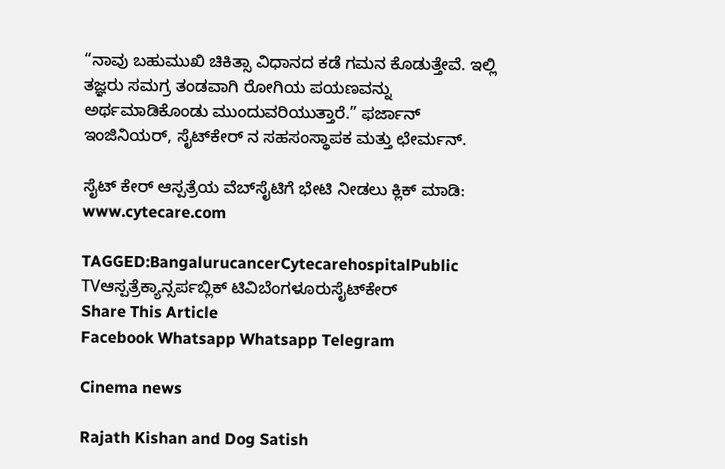“ನಾವು ಬಹುಮುಖಿ ಚಿಕಿತ್ಸಾ ವಿಧಾನದ ಕಡೆ ಗಮನ ಕೊಡುತ್ತೇವೆ. ಇಲ್ಲಿ ತಜ್ಞರು ಸಮಗ್ರ ತಂಡವಾಗಿ ರೋಗಿಯ ಪಯಣವನ್ನು ಅರ್ಥಮಾಡಿಕೊಂಡು ಮುಂದುವರಿಯುತ್ತಾರೆ.” ಫರ್ಜಾನ್ ಇಂಜಿನಿಯರ್, ಸೈಟ್‍ಕೇರ್ ನ ಸಹಸಂಸ್ಥಾಪಕ ಮತ್ತು ಛೇರ್ಮನ್.

ಸೈಟ್ ಕೇರ್ ಆಸ್ಪತ್ರೆಯ ವೆಬ್‍ಸೈಟಿಗೆ ಭೇಟಿ ನೀಡಲು ಕ್ಲಿಕ್ ಮಾಡಿ: www.cytecare.com

TAGGED:BangalurucancerCytecarehospitalPublic TVಆಸ್ಪತ್ರೆಕ್ಯಾನ್ಸರ್ಪಬ್ಲಿಕ್ ಟಿವಿಬೆಂಗಳೂರುಸೈಟ್‍ಕೇರ್
Share This Article
Facebook Whatsapp Whatsapp Telegram

Cinema news

Rajath Kishan and Dog Satish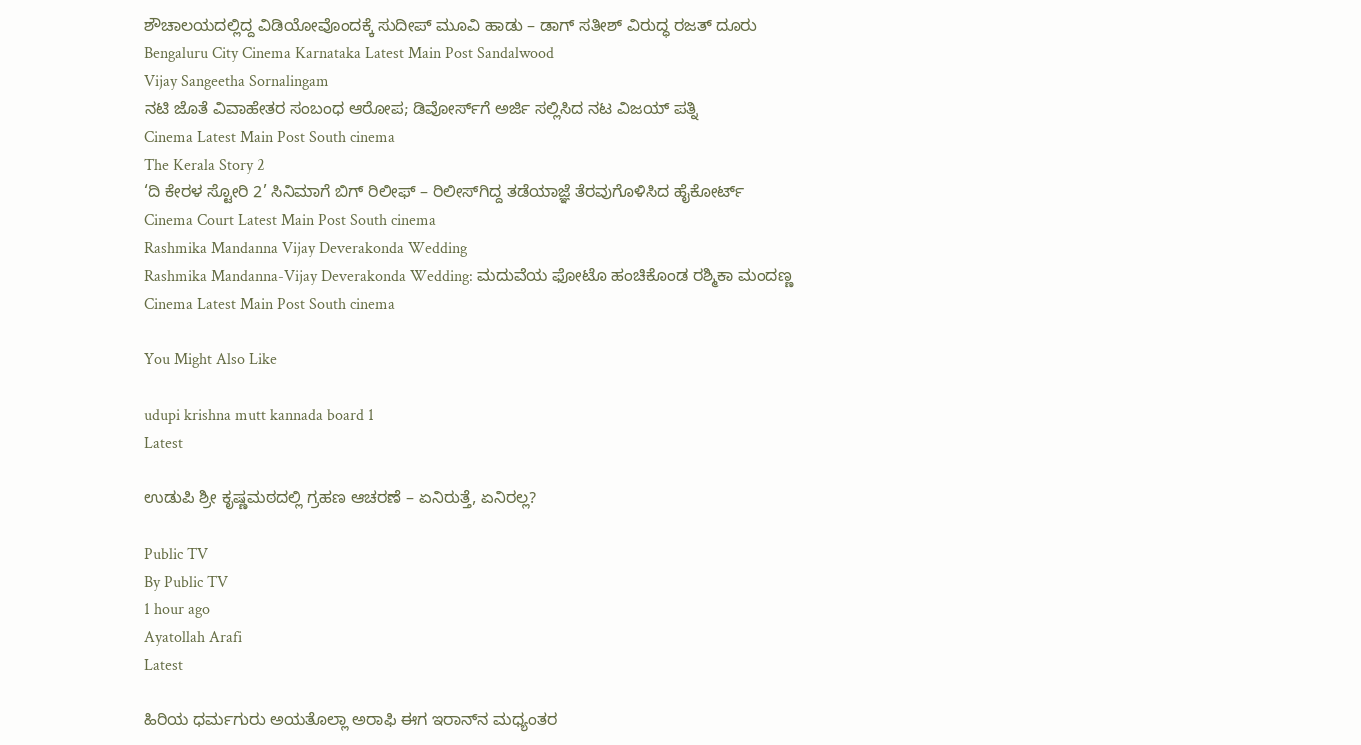ಶೌಚಾಲಯದಲ್ಲಿದ್ದ ವಿಡಿಯೋವೊಂದಕ್ಕೆ ಸುದೀಪ್ ಮೂವಿ ಹಾಡು – ಡಾಗ್ ಸತೀಶ್ ವಿರುದ್ಧ ರಜತ್ ದೂರು
Bengaluru City Cinema Karnataka Latest Main Post Sandalwood
Vijay Sangeetha Sornalingam
ನಟಿ ಜೊತೆ ವಿವಾಹೇತರ ಸಂಬಂಧ ಆರೋಪ; ಡಿವೋರ್ಸ್‌ಗೆ ಅರ್ಜಿ ಸಲ್ಲಿಸಿದ ನಟ ವಿಜಯ್‌ ಪತ್ನಿ
Cinema Latest Main Post South cinema
The Kerala Story 2
‘ದಿ ಕೇರಳ ಸ್ಟೋರಿ 2’ ಸಿನಿಮಾಗೆ ಬಿಗ್‌ ರಿಲೀಫ್‌ – ರಿಲೀಸ್‌ಗಿದ್ದ ತಡೆಯಾಜ್ಞೆ ತೆರವುಗೊಳಿಸಿದ ಹೈಕೋರ್ಟ್‌
Cinema Court Latest Main Post South cinema
Rashmika Mandanna Vijay Deverakonda Wedding
Rashmika Mandanna-Vijay Deverakonda Wedding: ಮದುವೆಯ ಫೋಟೊ ಹಂಚಿಕೊಂಡ ರಶ್ಮಿಕಾ ಮಂದಣ್ಣ
Cinema Latest Main Post South cinema

You Might Also Like

udupi krishna mutt kannada board 1
Latest

ಉಡುಪಿ ಶ್ರೀ ಕೃಷ್ಣಮಠದಲ್ಲಿ ಗ್ರಹಣ ಆಚರಣೆ – ಏನಿರುತ್ತೆ, ಏನಿರಲ್ಲ?

Public TV
By Public TV
1 hour ago
Ayatollah Arafi
Latest

ಹಿರಿಯ ಧರ್ಮಗುರು ಅಯತೊಲ್ಲಾ ಅರಾಫಿ ಈಗ ಇರಾನ್‌ನ ಮಧ್ಯಂತರ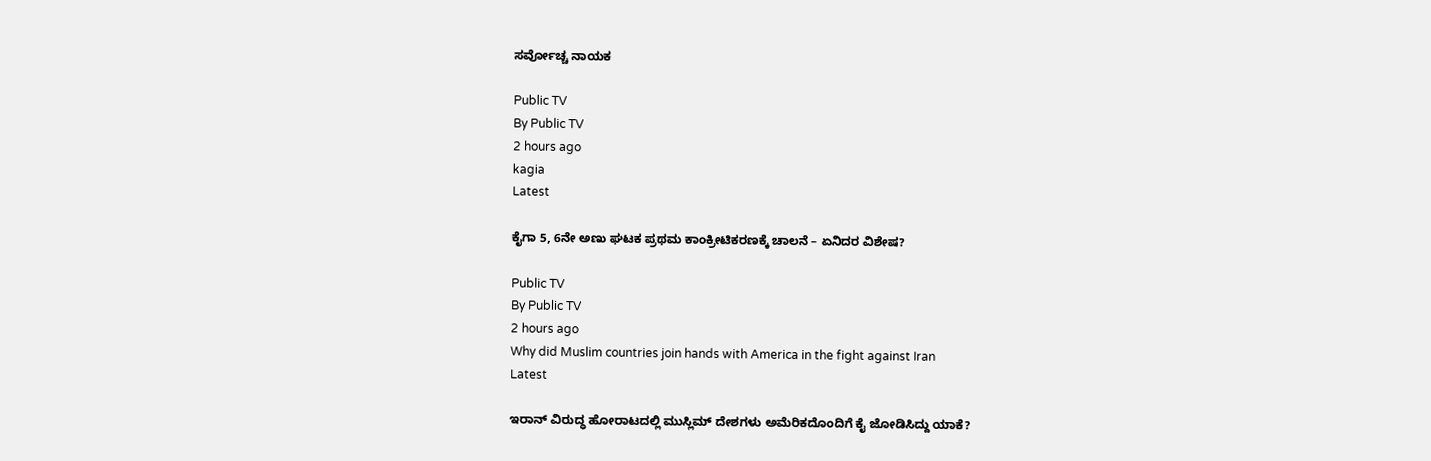ಸರ್ವೋಚ್ಚ ನಾಯಕ

Public TV
By Public TV
2 hours ago
kagia
Latest

ಕೈಗಾ 5, 6ನೇ ಅಣು ಘಟಕ ಪ್ರಥಮ ಕಾಂಕ್ರೀಟಿಕರಣಕ್ಕೆ ಚಾಲನೆ – ಏನಿದರ ವಿಶೇಷ?

Public TV
By Public TV
2 hours ago
Why did Muslim countries join hands with America in the fight against Iran
Latest

ಇರಾನ್‌ ವಿರುದ್ಧ ಹೋರಾಟದಲ್ಲಿ ಮುಸ್ಲಿಮ್‌ ದೇಶಗಳು ಅಮೆರಿಕದೊಂದಿಗೆ ಕೈ ಜೋಡಿಸಿದ್ದು ಯಾಕೆ?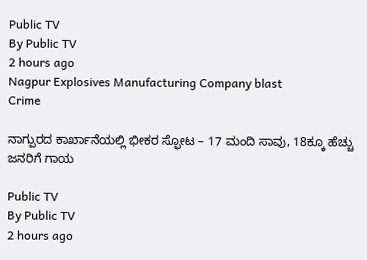Public TV
By Public TV
2 hours ago
Nagpur Explosives Manufacturing Company blast
Crime

ನಾಗ್ಪುರದ ಕಾರ್ಖಾನೆಯಲ್ಲಿ ಭೀಕರ ಸ್ಫೋಟ – 17 ಮಂದಿ ಸಾವು, 18ಕ್ಕೂ ಹೆಚ್ಚು ಜನರಿಗೆ ಗಾಯ

Public TV
By Public TV
2 hours ago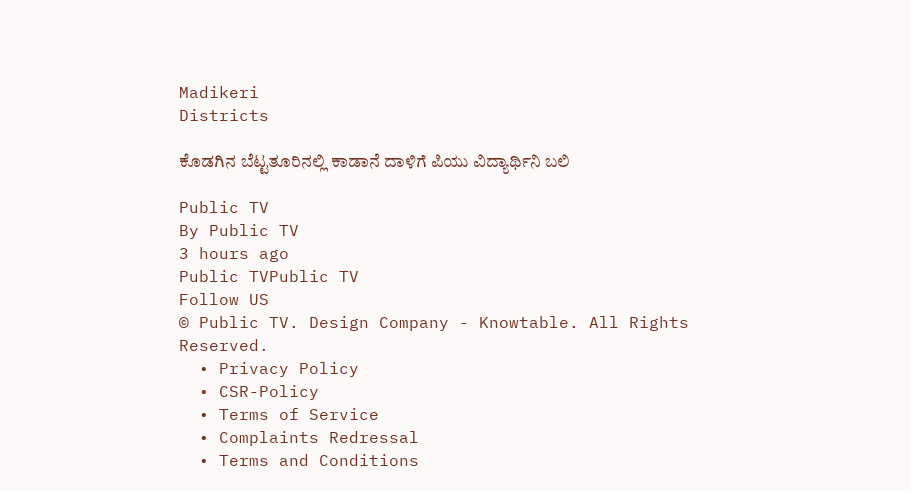Madikeri
Districts

ಕೊಡಗಿನ ಬೆಟ್ಟತೂರಿನಲ್ಲಿ ಕಾಡಾನೆ ದಾಳಿಗೆ ಪಿಯು ವಿದ್ಯಾರ್ಥಿನಿ ಬಲಿ

Public TV
By Public TV
3 hours ago
Public TVPublic TV
Follow US
© Public TV. Design Company - Knowtable. All Rights Reserved.
  • Privacy Policy
  • CSR-Policy
  • Terms of Service
  • Complaints Redressal
  • Terms and Conditions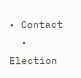• Contact
  • Election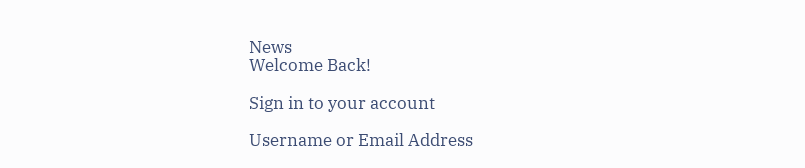News
Welcome Back!

Sign in to your account

Username or Email Address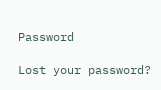Password

Lost your password?